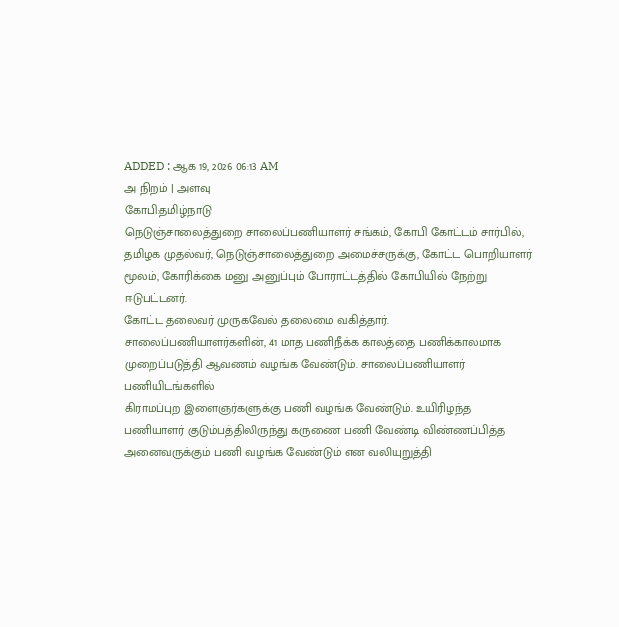ADDED : ஆக 19, 2026 06:13 AM
அ நிறம் | அளவு
கோபி:தமிழ்நாடு
நெடுஞ்சாலைத்துறை சாலைப்பணியாளர் சங்கம், கோபி கோட்டம் சார்பில்,
தமிழக முதல்வர், நெடுஞ்சாலைத்துறை அமைச்சருக்கு, கோட்ட பொறியாளர்
மூலம், கோரிக்கை மனு அனுப்பும் போராட்டத்தில் கோபியில் நேற்று
ஈடுபட்டனர்.
கோட்ட தலைவர் முருகவேல் தலைமை வகித்தார்.
சாலைப்பணியாளர்களின், 41 மாத பணிநீக்க காலத்தை பணிக்காலமாக
முறைப்படுத்தி ஆவணம் வழங்க வேண்டும். சாலைப்பணியாளர் பணியிடங்களில்
கிராமப்புற இளைஞர்களுக்கு பணி வழங்க வேண்டும். உயிரிழந்த
பணியாளர் குடும்பத்திலிருந்து கருணை பணி வேண்டி விண்ணப்பித்த
அனைவருக்கும் பணி வழங்க வேண்டும் என வலியுறுத்தி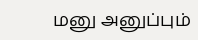மனு அனுப்பும்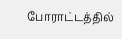போராட்டத்தில்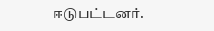ஈடுபட்டனர்.